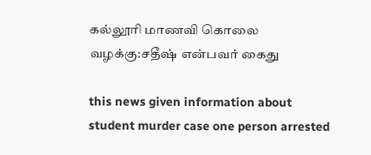கல்லூரி மாணவி கொலை வழக்கு:சதீஷ் என்பவர் கைது

this news given information about student murder case one person arrested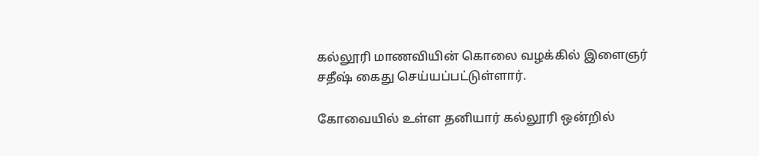கல்லூரி மாணவியின் கொலை வழக்கில் இளைஞர் சதீஷ் கைது செய்யப்பட்டுள்ளார்.

கோவையில் உள்ள தனியார் கல்லூரி ஒன்றில்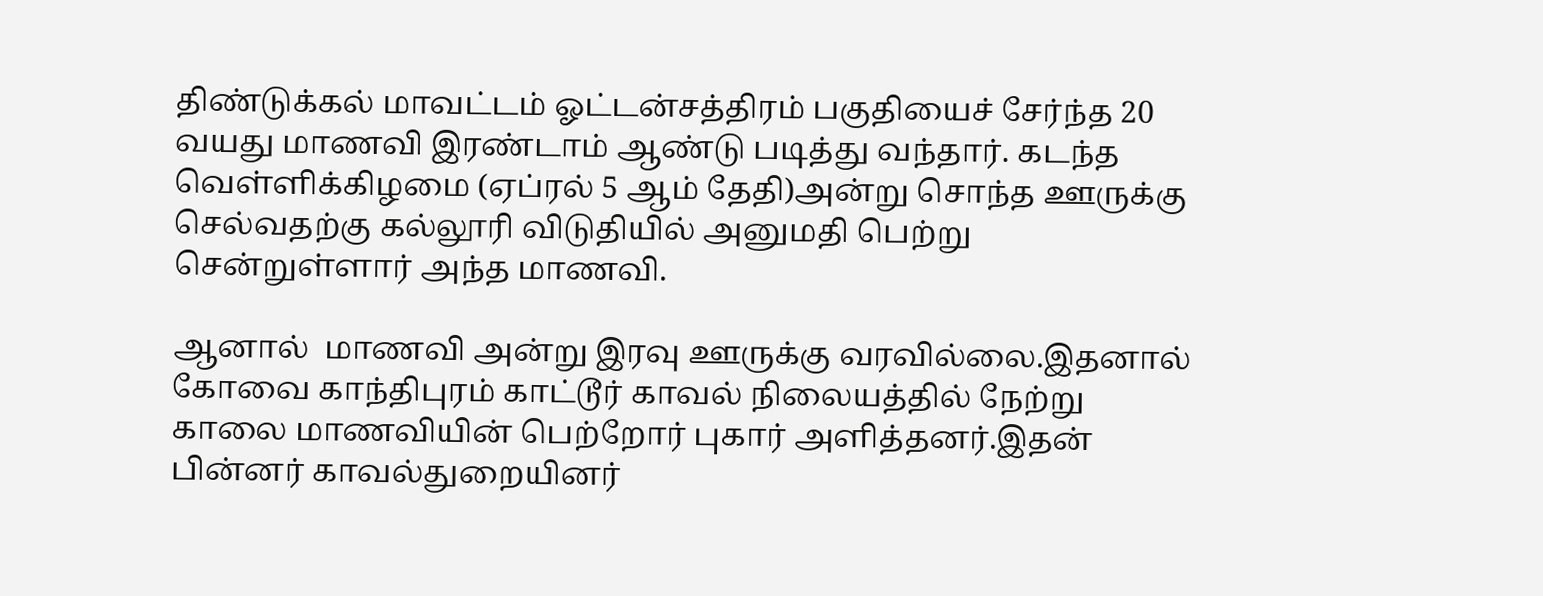திண்டுக்கல் மாவட்டம் ஓட்டன்சத்திரம் பகுதியைச் சேர்ந்த 20 வயது மாணவி இரண்டாம் ஆண்டு படித்து வந்தார். கடந்த வெள்ளிக்கிழமை (ஏப்ரல் 5 ஆம் தேதி)அன்று சொந்த ஊருக்கு செல்வதற்கு கல்லூரி விடுதியில் அனுமதி பெற்று சென்றுள்ளார் அந்த மாணவி.

ஆனால்  மாணவி அன்று இரவு ஊருக்கு வரவில்லை.இதனால் கோவை காந்திபுரம் காட்டூர் காவல் நிலையத்தில் நேற்று காலை மாணவியின் பெற்றோர் புகார் அளித்தனர்.இதன் பின்னர் காவல்துறையினர்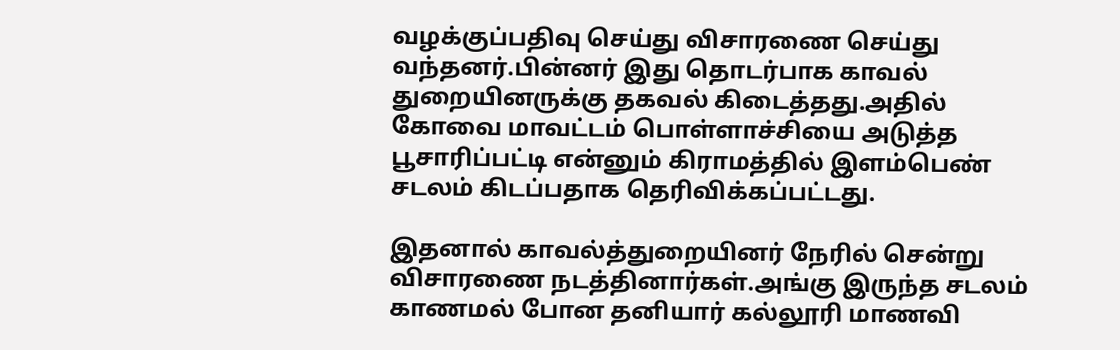வழக்குப்பதிவு செய்து விசாரணை செய்து வந்தனர்.பின்னர் இது தொடர்பாக காவல் துறையினருக்கு தகவல் கிடைத்தது.அதில் கோவை மாவட்டம் பொள்ளாச்சியை அடுத்த பூசாரிப்பட்டி என்னும் கிராமத்தில் இளம்பெண் சடலம் கிடப்பதாக தெரிவிக்கப்பட்டது.

இதனால் காவல்த்துறையினர் நேரில் சென்று விசாரணை நடத்தினார்கள்.அங்கு இருந்த சடலம் காணமல் போன தனியார் கல்லூரி மாணவி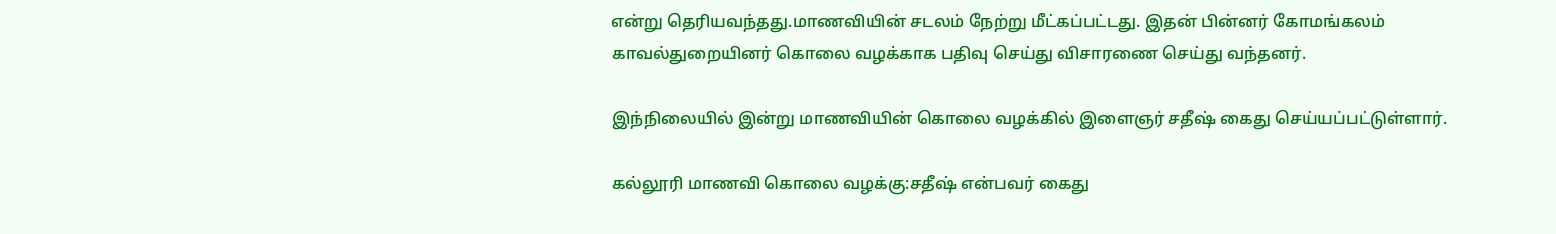என்று தெரியவந்தது.மாணவியின் சடலம் நேற்று மீட்கப்பட்டது. இதன் பின்னர் கோமங்கலம் காவல்துறையினர் கொலை வழக்காக பதிவு செய்து விசாரணை செய்து வந்தனர்.

இந்நிலையில் இன்று மாணவியின் கொலை வழக்கில் இளைஞர் சதீஷ் கைது செய்யப்பட்டுள்ளார்.

கல்லூரி மாணவி கொலை வழக்கு:சதீஷ் என்பவர் கைது